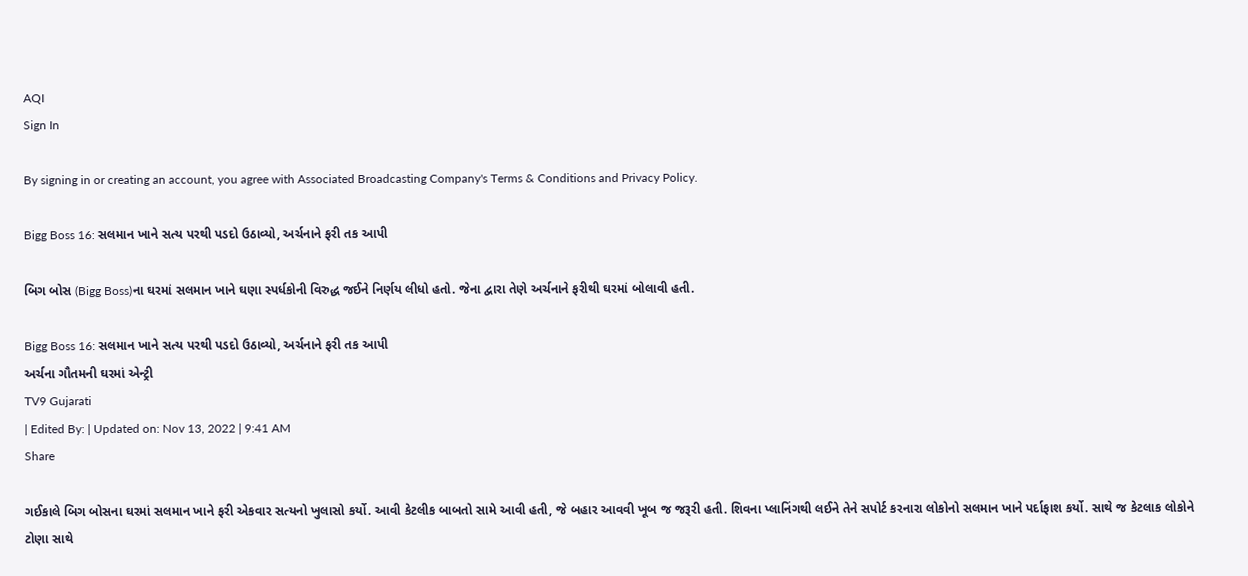AQI
Sign In

By signing in or creating an account, you agree with Associated Broadcasting Company's Terms & Conditions and Privacy Policy.

Bigg Boss 16: સલમાન ખાને સત્ય પરથી પડદો ઉઠાવ્યો, અર્ચનાને ફરી તક આપી

બિગ બોસ (Bigg Boss)ના ઘરમાં સલમાન ખાને ઘણા સ્પર્ધકોની વિરુદ્ધ જઈને નિર્ણય લીધો હતો. જેના દ્વારા તેણે અર્ચનાને ફરીથી ઘરમાં બોલાવી હતી.

Bigg Boss 16: સલમાન ખાને સત્ય પરથી પડદો ઉઠાવ્યો, અર્ચનાને ફરી તક આપી
અર્ચના ગૌતમની ઘરમાં એન્ટ્રી
TV9 Gujarati
| Edited By: | Updated on: Nov 13, 2022 | 9:41 AM
Share

ગઈકાલે બિગ બોસના ઘરમાં સલમાન ખાને ફરી એકવાર સત્યનો ખુલાસો કર્યો. આવી કેટલીક બાબતો સામે આવી હતી, જે બહાર આવવી ખૂબ જ જરૂરી હતી. શિવના પ્લાનિંગથી લઈને તેને સપોર્ટ કરનારા લોકોનો સલમાન ખાને પર્દાફાશ કર્યો. સાથે જ કેટલાક લોકોને ટોણા સાથે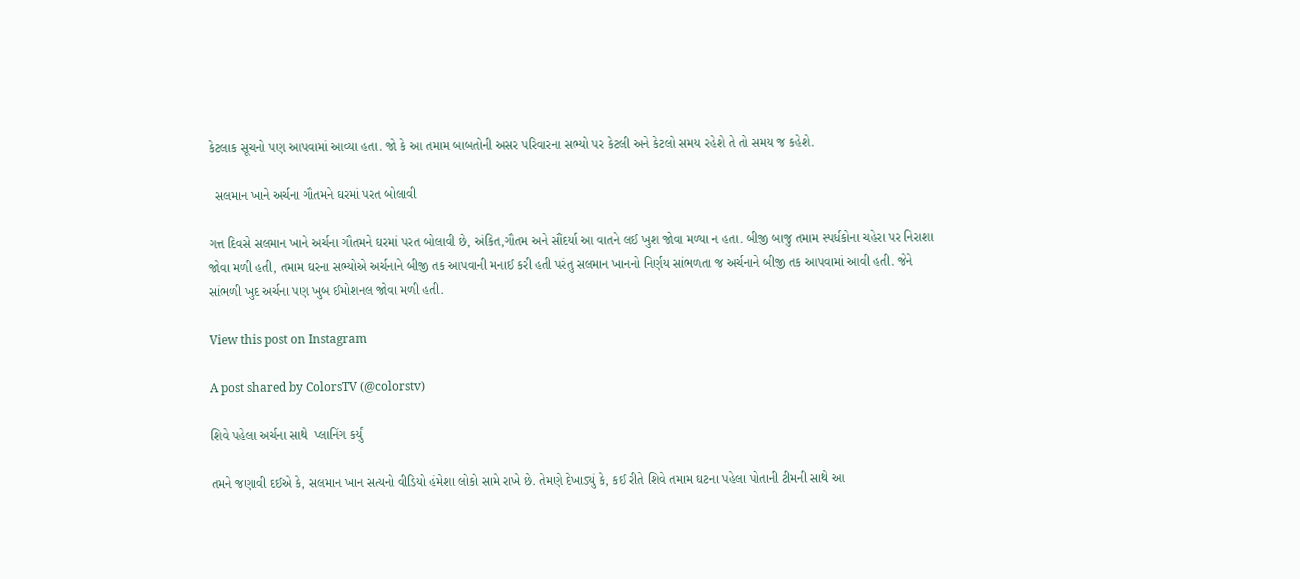કેટલાક સૂચનો પણ આપવામાં આવ્યા હતા. જો કે આ તમામ બાબતોની અસર પરિવારના સભ્યો પર કેટલી અને કેટલો સમય રહેશે તે તો સમય જ કહેશે.

  સલમાન ખાને અર્ચના ગૌતમને ઘરમાં પરત બોલાવી

ગત્ત દિવસે સલમાન ખાને અર્ચના ગૌતમને ઘરમાં પરત બોલાવી છે, અંકિત,ગૌતમ અને સૌંદર્યા આ વાતને લઈ ખુશ જોવા મળ્યા ન હતા. બીજી બાજુ તમામ સ્પર્ધકોના ચહેરા પર નિરાશા જોવા મળી હતી, તમામ ઘરના સભ્યોએ અર્ચનાને બીજી તક આપવાની મનાઈ કરી હતી પરંતુ સલમાન ખાનનો નિર્ણય સાંભળતા જ અર્ચનાને બીજી તક આપવામાં આવી હતી. જેને સાંભળી ખુદ અર્ચના પણ ખુબ ઈમોશનલ જોવા મળી હતી.

View this post on Instagram

A post shared by ColorsTV (@colorstv)

શિવે પહેલા અર્ચના સાથે  પ્લાનિંગ કર્યું

તમને જણાવી દઈએ કે, સલમાન ખાન સત્યનો વીડિયો હંમેશા લોકો સામે રાખે છે. તેમણે દેખાડ્યું કે, કઈ રીતે શિવે તમામ ઘટના પહેલા પોતાની ટીમની સાથે આ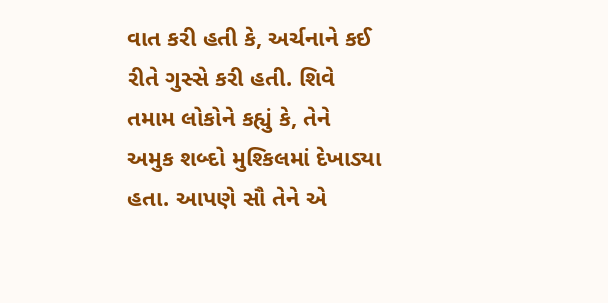વાત કરી હતી કે, અર્ચનાને કઈ રીતે ગુસ્સે કરી હતી. શિવે તમામ લોકોને કહ્યું કે, તેને અમુક શબ્દો મુશ્કિલમાં દેખાડ્યા હતા. આપણે સૌ તેને એ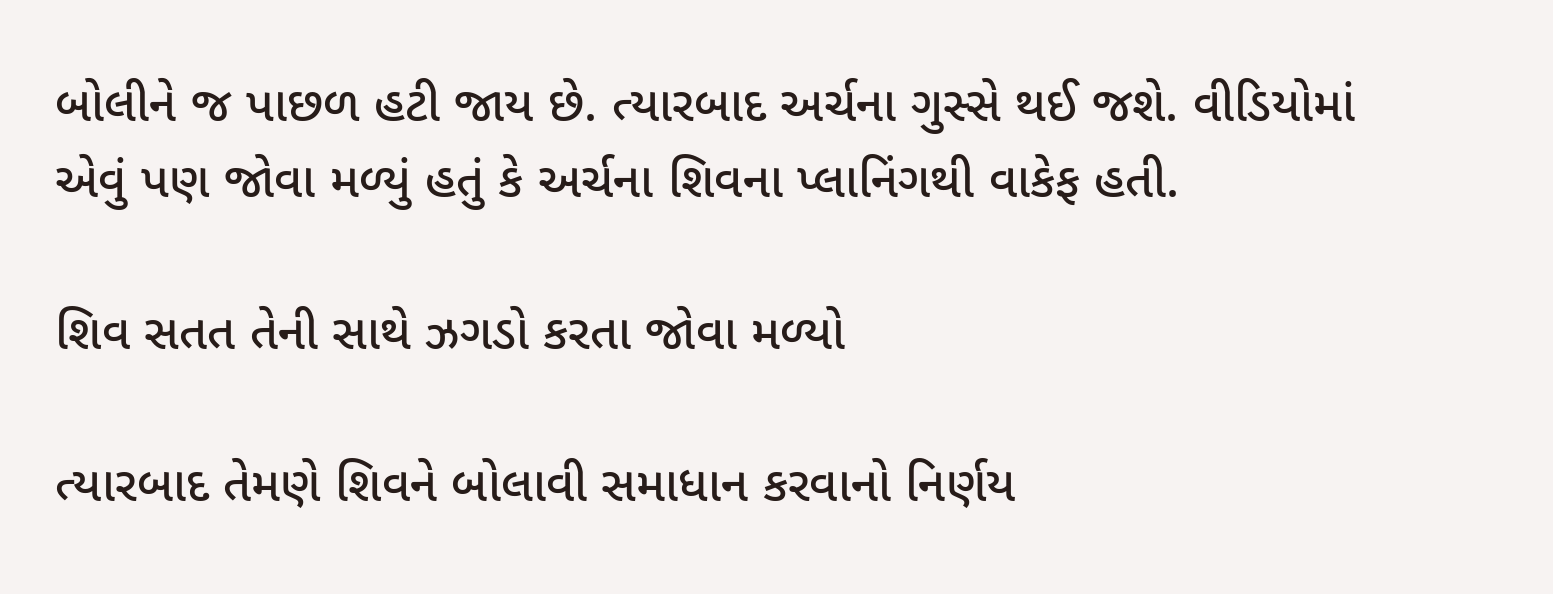બોલીને જ પાછળ હટી જાય છે. ત્યારબાદ અર્ચના ગુસ્સે થઈ જશે. વીડિયોમાં એવું પણ જોવા મળ્યું હતું કે અર્ચના શિવના પ્લાનિંગથી વાકેફ હતી.

શિવ સતત તેની સાથે ઝગડો કરતા જોવા મળ્યો

ત્યારબાદ તેમણે શિવને બોલાવી સમાધાન કરવાનો નિર્ણય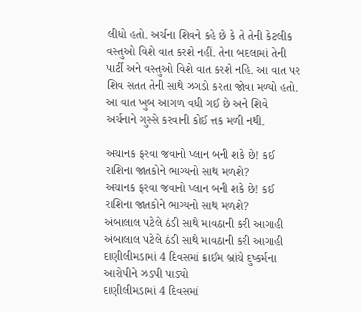લીધો હતો. અર્ચના શિવને કહે છે કે તે તેની કેટલીક વસ્તુઓ વિશે વાત કરશે નહીં. તેના બદલામાં તેની પાર્ટી અને વસ્તુઓ વિશે વાત કરશે નહિ. આ વાત પર શિવ સતત તેની સાથે ઝગડો કરતા જોવા મળ્યો હતો. આ વાત ખુબ આગળ વધી ગઈ છે અને શિવે અર્ચનાને ગુસ્સે કરવાની કોઈ ત્તક મળી નથી.

અચાનક ફરવા જવાનો પ્લાન બની શકે છે! કઈ રાશિના જાતકોને ભાગ્યનો સાથ મળશે?
અચાનક ફરવા જવાનો પ્લાન બની શકે છે! કઈ રાશિના જાતકોને ભાગ્યનો સાથ મળશે?
અંબાલાલ પટેલે ઠંડી સાથે માવઠાની કરી આગાહી
અંબાલાલ પટેલે ઠંડી સાથે માવઠાની કરી આગાહી
દાણીલીમડામાં 4 દિવસમાં ક્રાઈમ બ્રાંચે દુષ્કર્મના આરોપીને ઝડપી પાડ્યો
દાણીલીમડામાં 4 દિવસમાં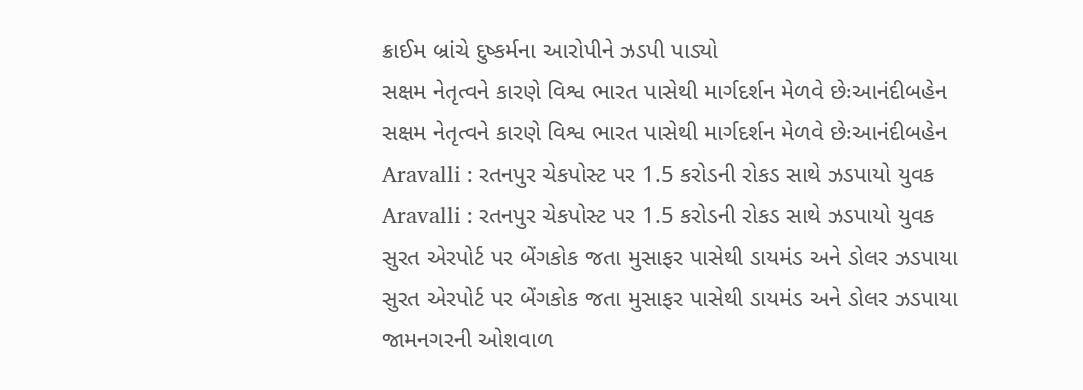ક્રાઈમ બ્રાંચે દુષ્કર્મના આરોપીને ઝડપી પાડ્યો
સક્ષમ નેતૃત્વને કારણે વિશ્વ ભારત પાસેથી માર્ગદર્શન મેળવે છેઃઆનંદીબહેન
સક્ષમ નેતૃત્વને કારણે વિશ્વ ભારત પાસેથી માર્ગદર્શન મેળવે છેઃઆનંદીબહેન
Aravalli : રતનપુર ચેકપોસ્ટ પર 1.5 કરોડની રોકડ સાથે ઝડપાયો યુવક
Aravalli : રતનપુર ચેકપોસ્ટ પર 1.5 કરોડની રોકડ સાથે ઝડપાયો યુવક
સુરત એરપોર્ટ પર બેંગકોક જતા મુસાફર પાસેથી ડાયમંડ અને ડોલર ઝડપાયા
સુરત એરપોર્ટ પર બેંગકોક જતા મુસાફર પાસેથી ડાયમંડ અને ડોલર ઝડપાયા
જામનગરની ઓશવાળ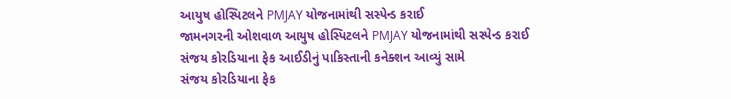આયુષ હોસ્પિટલને PMJAY યોજનામાંથી સસ્પેન્ડ કરાઈ
જામનગરની ઓશવાળ આયુષ હોસ્પિટલને PMJAY યોજનામાંથી સસ્પેન્ડ કરાઈ
સંજય કોરડિયાના ફેક આઈડીનું પાકિસ્તાની કનેક્શન આવ્યું સામે
સંજય કોરડિયાના ફેક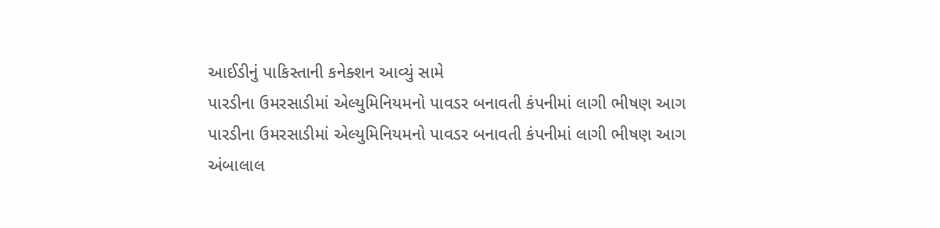આઈડીનું પાકિસ્તાની કનેક્શન આવ્યું સામે
પારડીના ઉમરસાડીમાં એલ્યુમિનિયમનો પાવડર બનાવતી કંપનીમાં લાગી ભીષણ આગ
પારડીના ઉમરસાડીમાં એલ્યુમિનિયમનો પાવડર બનાવતી કંપનીમાં લાગી ભીષણ આગ
અંબાલાલ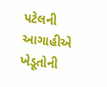પટેલની આગાહીએ ખેડૂતોની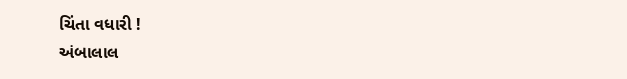ચિંતા વધારી !
અંબાલાલ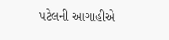પટેલની આગાહીએ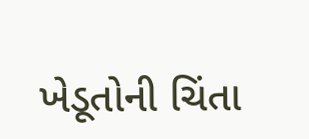ખેડૂતોની ચિંતા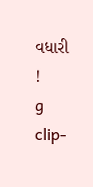વધારી !
g clip-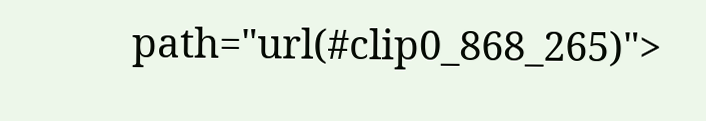path="url(#clip0_868_265)">